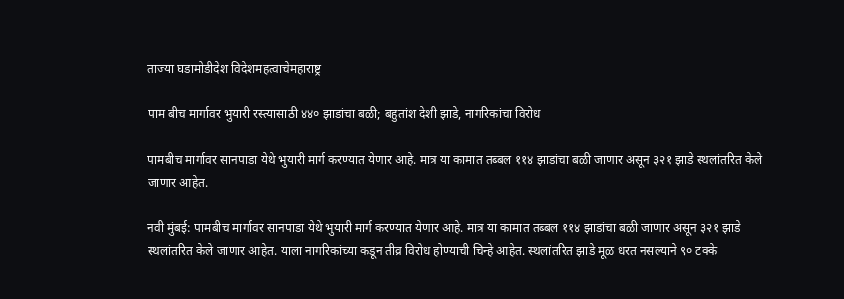ताज्या घडामोडीदेश विदेशमहत्वाचेमहाराष्ट्र

पाम बीच मार्गावर भुयारी रस्त्यासाठी ४४० झाडांचा बळी; बहुतांश देशी झाडे, नागरिकांचा विरोध

पामबीच मार्गावर सानपाडा येथे भुयारी मार्ग करण्यात येणार आहे. मात्र या कामात तब्बल ११४ झाडांचा बळी जाणार असून ३२१ झाडे स्थलांतरित केले जाणार आहेत.

नवी मुंबई: पामबीच मार्गावर सानपाडा येथे भुयारी मार्ग करण्यात येणार आहे. मात्र या कामात तब्बल ११४ झाडांचा बळी जाणार असून ३२१ झाडे स्थलांतरित केले जाणार आहेत. याला नागरिकांच्या कडून तीव्र विरोध होण्याची चिन्हे आहेत. स्थलांतरित झाडे मूळ धरत नसल्याने ९० टक्के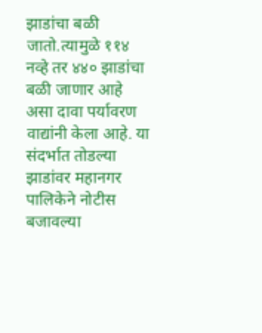झाडांचा बळी जातो.त्यामुळे ११४ नव्हे तर ४४० झाडांचा बळी जाणार आहे असा दावा पर्यावरण वाद्यांनी केला आहे. या संदर्भात तोडल्या झाडांवर महानगर पालिकेने नोटीस बजावल्या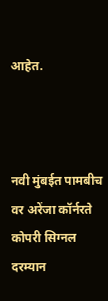आहेत.



नवी मुंबईत पामबीच वर अरेंजा कॉर्नरते कोपरी सिग्नल दरम्यान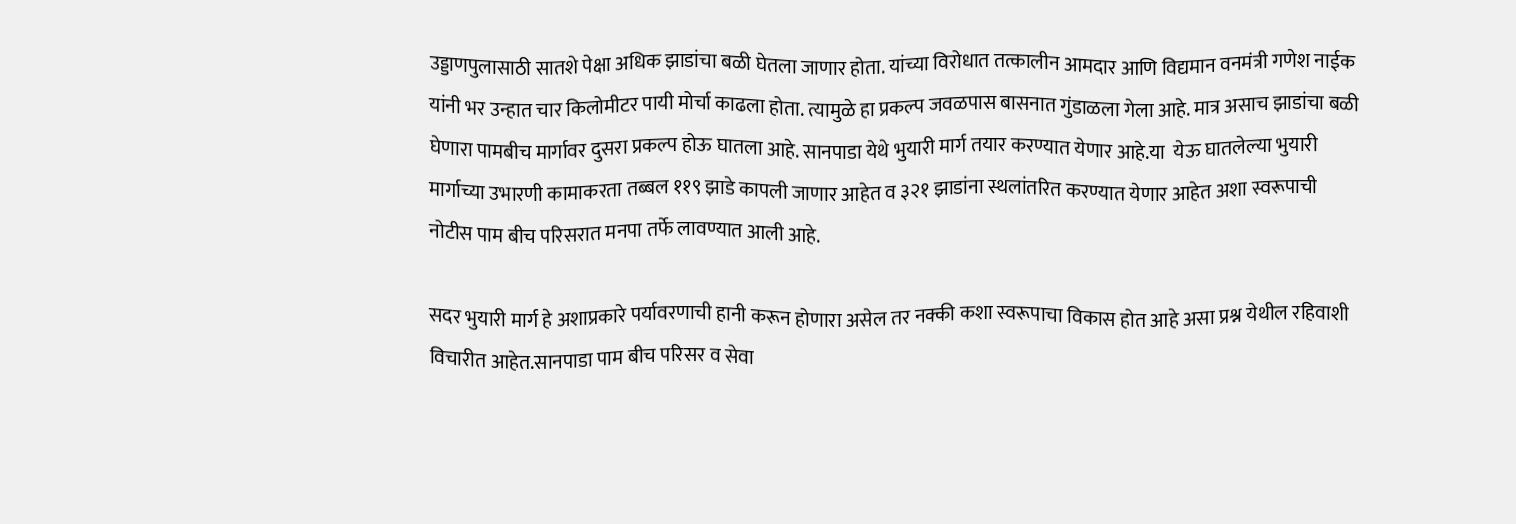उड्डाणपुलासाठी सातशे पेक्षा अधिक झाडांचा बळी घेतला जाणार होता. यांच्या विरोधात तत्कालीन आमदार आणि विद्यमान वनमंत्री गणेश नाईक यांनी भर उन्हात चार किलोमीटर पायी मोर्चा काढला होता. त्यामुळे हा प्रकल्प जवळपास बासनात गुंडाळला गेला आहे. मात्र असाच झाडांचा बळी घेणारा पामबीच मार्गावर दुसरा प्रकल्प होऊ घातला आहे. सानपाडा येथे भुयारी मार्ग तयार करण्यात येणार आहे.या  येऊ घातलेल्या भुयारी मार्गाच्या उभारणी कामाकरता तब्बल ११९ झाडे कापली जाणार आहेत व ३२१ झाडांना स्थलांतरित करण्यात येणार आहेत अशा स्वरूपाची नोटीस पाम बीच परिसरात मनपा तर्फे लावण्यात आली आहे.

सदर भुयारी मार्ग हे अशाप्रकारे पर्यावरणाची हानी करून होणारा असेल तर नक्की कशा स्वरूपाचा विकास होत आहे असा प्रश्न येथील रहिवाशी विचारीत आहेत.सानपाडा पाम बीच परिसर व सेवा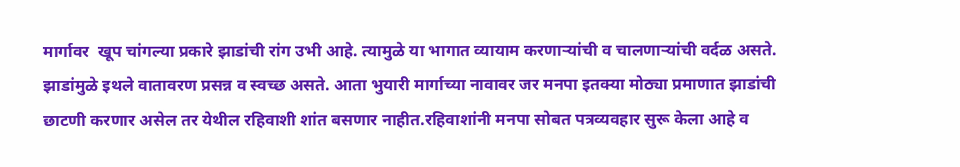मार्गावर  खूप चांगल्या प्रकारे झाडांची रांग उभी आहे. त्यामुळे या भागात व्यायाम करणाऱ्यांची व चालणाऱ्यांची वर्दळ असते. झाडांमुळे इथले वातावरण प्रसन्न व स्वच्छ असते. आता भुयारी मार्गाच्या नावावर जर मनपा इतक्या मोठ्या प्रमाणात झाडांची छाटणी करणार असेल तर येथील रहिवाशी शांत बसणार नाहीत.रहिवाशांनी मनपा सोबत पत्रव्यवहार सुरू केला आहे व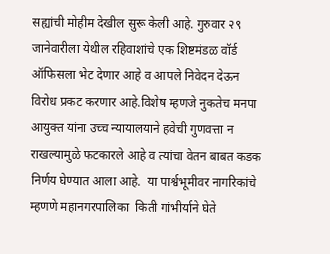सह्यांची मोहीम देखील सुरू केली आहे. गुरुवार २९ जानेवारीला येथील रहिवाशांचे एक शिष्टमंडळ वॉर्ड ऑफिसला भेट देणार आहे व आपले निवेदन देऊन विरोध प्रकट करणार आहे.विशेष म्हणजे नुकतेच मनपा आयुक्त यांना उच्च न्यायालयाने हवेची गुणवत्ता न राखल्यामुळे फटकारले आहे व त्यांचा वेतन बाबत कडक निर्णय घेण्यात आला आहे.  या पार्श्वभूमीवर नागरिकांचे म्हणणे महानगरपालिका  किती गांभीर्याने घेते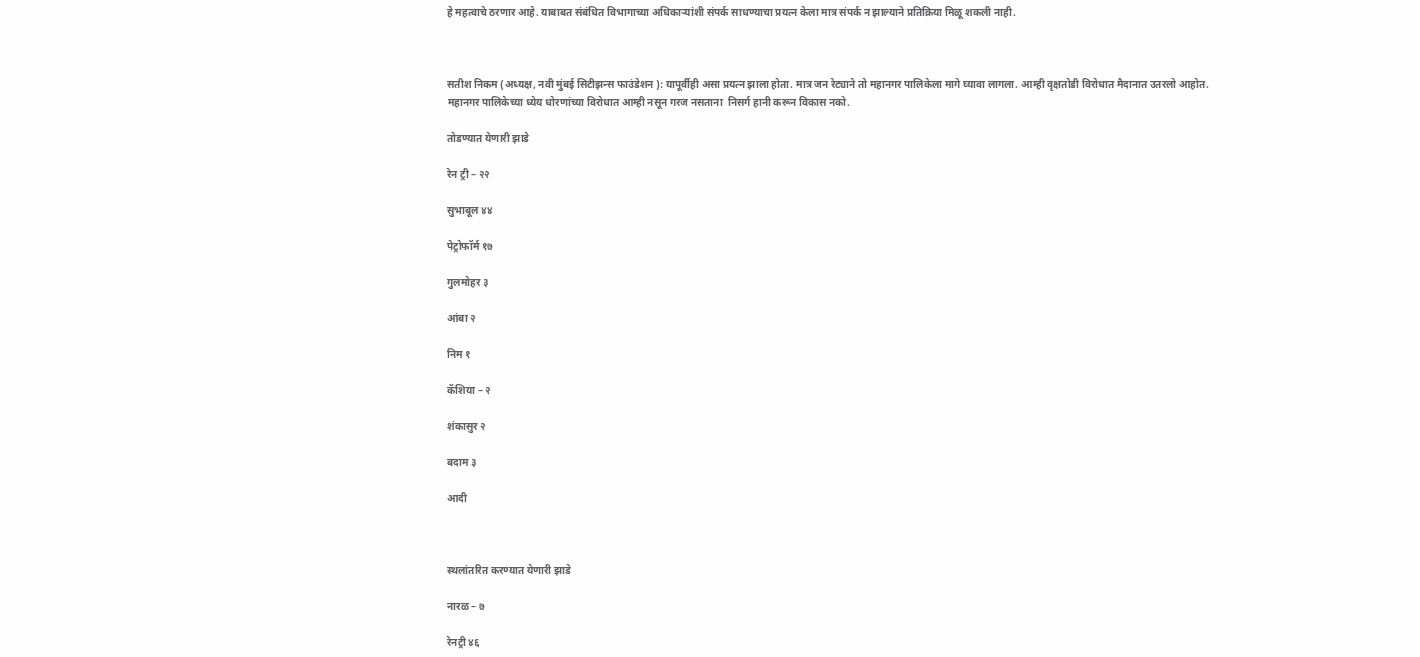हे महत्वाचे ठरणार आहे. याबाबत संबंधित विभागाच्या अधिकाऱ्यांशी संपर्क साधण्याचा प्रयत्न केला मात्र संपर्क न झाल्याने प्रतिक्रिया मिळू शकली नाही.



सतीश निकम (अध्यक्ष, नवी मुंबई सिटीझन्स फाउंडेशन ): यापूर्वीही असा प्रयत्न झाला होता. मात्र जन रेट्याने तो महानगर पालिकेला मागे घ्यावा लागला. आम्ही वृक्षतोडी विरोधात मैदानात उतरलो आहोत. महानगर पालिकेच्या ध्येय धोरणांच्या विरोधात आम्ही नसून गरज नसताना  निसर्ग हानी करून विकास नको.

तोडण्यात येणारी झाडे

रेन ट्री – २२

सुभाबूल ४४

पेट्रोफॉर्म १७

गुलमोहर ३

आंबा २

निम १

कॅशिया – २

शंकासुर २

बदाम ३

आदी



स्थलांतरित करण्यात येणारी झाडे

नारळ – ७

रेनट्री ४६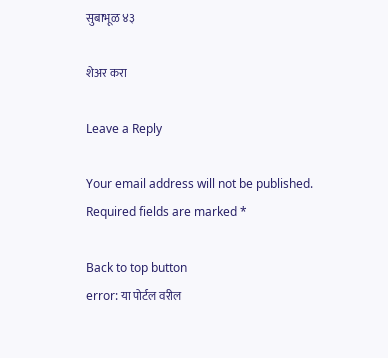सुबाभूळ ४३

शेअर करा

Leave a Reply

Your email address will not be published. Required fields are marked *

Back to top button
error: या पोर्टल वरील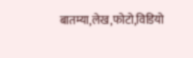बातम्या,लेख,फोटो,विडियो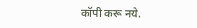कॉपी करू नये.